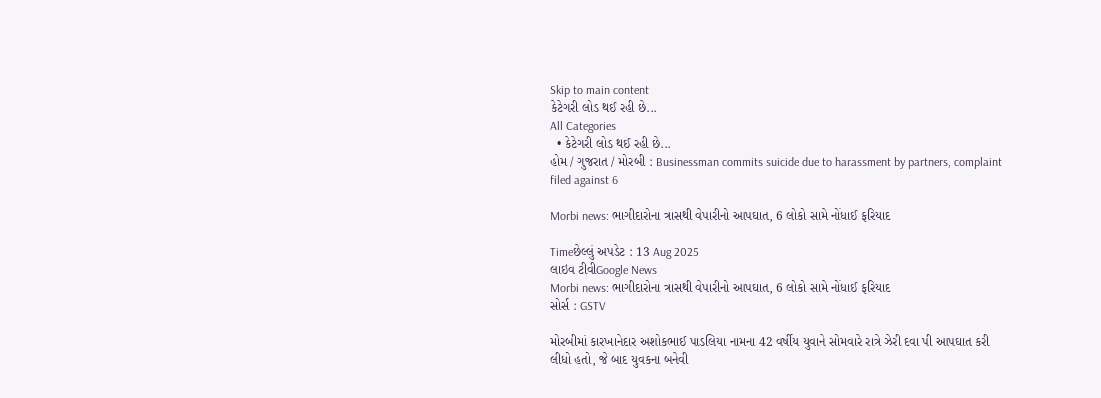Skip to main content
કેટેગરી લોડ થઈ રહી છે...
All Categories
  • કેટેગરી લોડ થઈ રહી છે...
હોમ / ગુજરાત / મોરબી : Businessman commits suicide due to harassment by partners, complaint filed against 6

Morbi news: ભાગીદારોના ત્રાસથી વેપારીનો આપઘાત, 6 લોકો સામે નોંધાઈ ફરિયાદ

Timeછેલ્લું અપડેટ : 13 Aug 2025
લાઇવ ટીવીGoogle News
Morbi news: ભાગીદારોના ત્રાસથી વેપારીનો આપઘાત, 6 લોકો સામે નોંધાઈ ફરિયાદ
સોર્સ : GSTV

મોરબીમાં કારખાનેદાર અશોકભાઈ પાડલિયા નામના 42 વર્ષીય યુવાને સોમવારે રાત્રે ઝેરી દવા પી આપઘાત કરી લીધો હતો, જે બાદ યુવકના બનેવી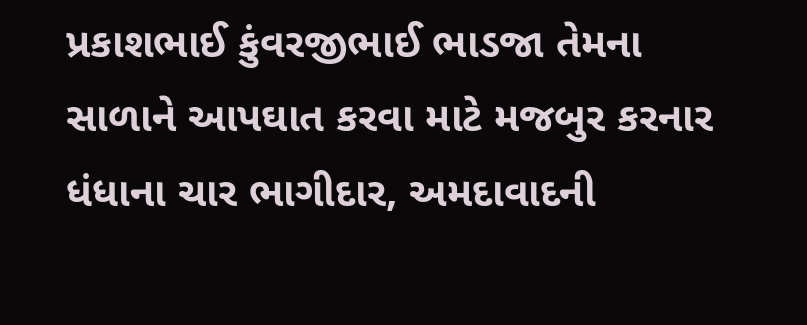પ્રકાશભાઈ કુંવરજીભાઈ ભાડજા તેમના સાળાને આપઘાત કરવા માટે મજબુર કરનાર ધંધાના ચાર ભાગીદાર, અમદાવાદની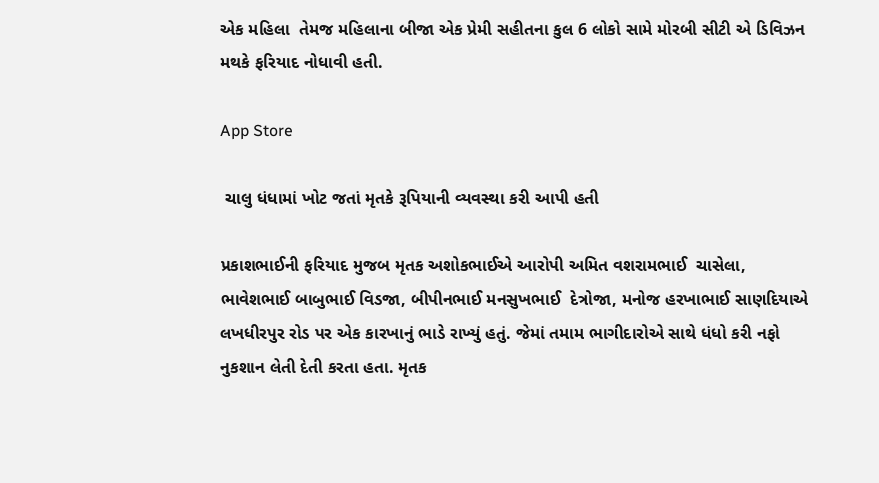એક મહિલા  તેમજ મહિલાના બીજા એક પ્રેમી સહીતના કુલ 6 લોકો સામે મોરબી સીટી એ ડિવિઝન મથકે ફરિયાદ નોધાવી હતી.

App Store

 ચાલુ ધંધામાં ખોટ જતાં મૃતકે રૂપિયાની વ્યવસ્થા કરી આપી હતી

પ્રકાશભાઈની ફરિયાદ મુજબ મૃતક અશોકભાઈએ આરોપી અમિત વશરામભાઈ  ચાસેલા, ભાવેશભાઈ બાબુભાઈ વિડજા, બીપીનભાઈ મનસુખભાઈ  દેત્રોજા, મનોજ હરખાભાઈ સાણદિયાએ લખધીરપુર રોડ પર એક કારખાનું ભાડે રાખ્યું હતું. જેમાં તમામ ભાગીદારોએ સાથે ધંધો કરી નફો નુકશાન લેતી દેતી કરતા હતા. મૃતક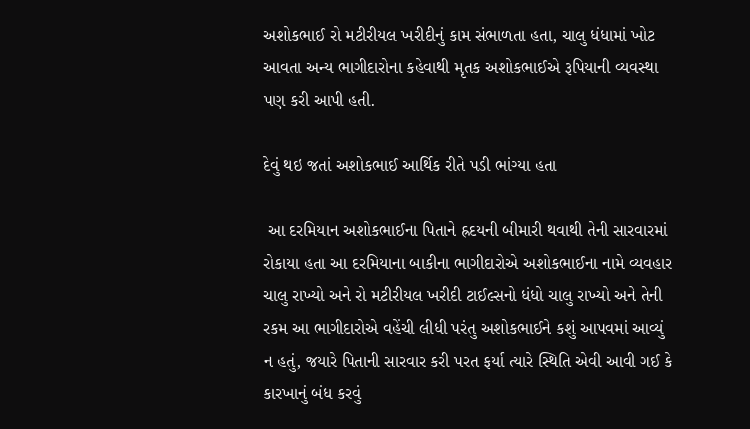અશોકભાઈ રો મટીરીયલ ખરીદીનું કામ સંભાળતા હતા, ચાલુ ધંધામાં ખોટ આવતા અન્ય ભાગીદારોના કહેવાથી મૃતક અશોકભાઈએ રૂપિયાની વ્યવસ્થા પણ કરી આપી હતી.

દેવું થઇ જતાં અશોકભાઈ આર્થિક રીતે પડી ભાંગ્યા હતા

 આ દરમિયાન અશોકભાઈના પિતાને હ્રદયની બીમારી થવાથી તેની સારવારમાં રોકાયા હતા આ દરમિયાના બાકીના ભાગીદારોએ અશોકભાઈના નામે વ્યવહાર ચાલુ રાખ્યો અને રો મટીરીયલ ખરીદી ટાઈલ્સનો ધંધો ચાલુ રાખ્યો અને તેની રકમ આ ભાગીદારોએ વહેંચી લીધી પરંતુ અશોકભાઈને કશું આપવમાં આવ્યું ન હતું, જયારે પિતાની સારવાર કરી પરત ફર્યા ત્યારે સ્થિતિ એવી આવી ગઈ કે કારખાનું બંધ કરવું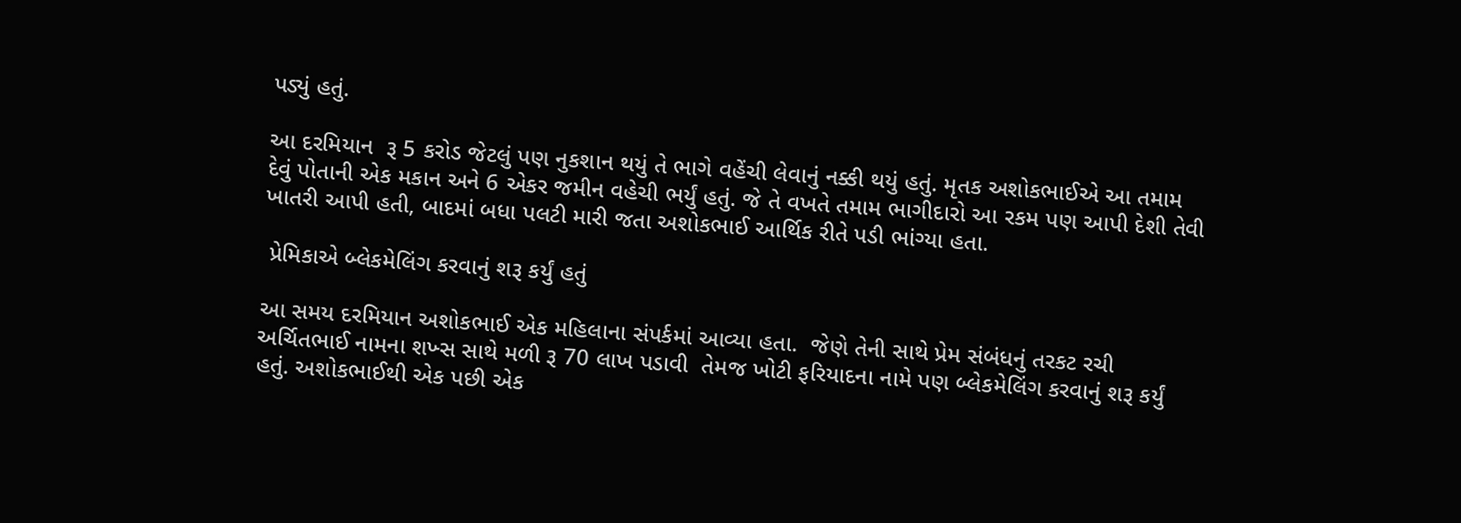પડ્યું હતું.

આ દરમિયાન  રૂ 5 કરોડ જેટલું પણ નુકશાન થયું તે ભાગે વહેંચી લેવાનું નક્કી થયું હતું. મૃતક અશોકભાઈએ આ તમામ દેવું પોતાની એક મકાન અને 6 એકર જમીન વહેચી ભર્યું હતું. જે તે વખતે તમામ ભાગીદારો આ રકમ પણ આપી દેશી તેવી ખાતરી આપી હતી, બાદમાં બધા પલટી મારી જતા અશોકભાઈ આર્થિક રીતે પડી ભાંગ્યા હતા.

 પ્રેમિકાએ બ્લેકમેલિંગ કરવાનું શરૂ કર્યું હતું

આ સમય દરમિયાન અશોકભાઈ એક મહિલાના સંપર્કમાં આવ્યા હતા.  જેણે તેની સાથે પ્રેમ સંબંધનું તરકટ રચી અર્ચિતભાઈ નામના શખ્સ સાથે મળી રૂ 70 લાખ પડાવી  તેમજ ખોટી ફરિયાદના નામે પણ બ્લેકમેલિંગ કરવાનું શરૂ કર્યું હતું. અશોકભાઈથી એક પછી એક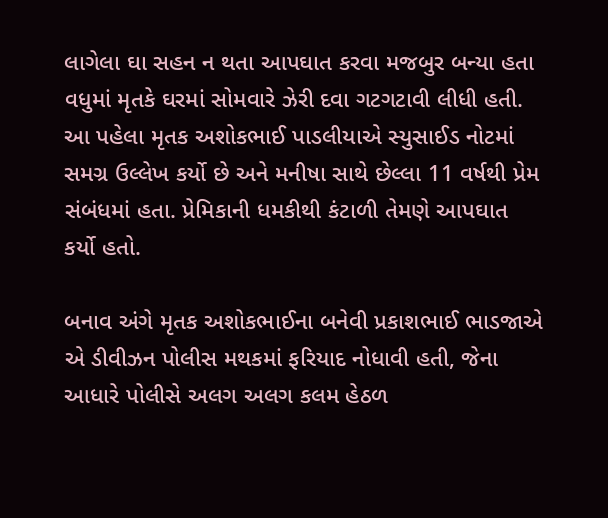લાગેલા ઘા સહન ન થતા આપઘાત કરવા મજબુર બન્યા હતા વધુમાં મૃતકે ઘરમાં સોમવારે ઝેરી દવા ગટગટાવી લીધી હતી. આ પહેલા મૃતક અશોકભાઈ પાડલીયાએ સ્યુસાઈડ નોટમાં સમગ્ર ઉલ્લેખ કર્યો છે અને મનીષા સાથે છેલ્લા 11 વર્ષથી પ્રેમ સંબંધમાં હતા. પ્રેમિકાની ધમકીથી કંટાળી તેમણે આપઘાત કર્યો હતો.

બનાવ અંગે મૃતક અશોકભાઈના બનેવી પ્રકાશભાઈ ભાડજાએ એ ડીવીઝન પોલીસ મથકમાં ફરિયાદ નોધાવી હતી, જેના આધારે પોલીસે અલગ અલગ કલમ હેઠળ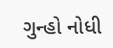ગુન્હો નોધી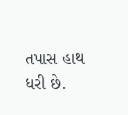તપાસ હાથ ધરી છે.